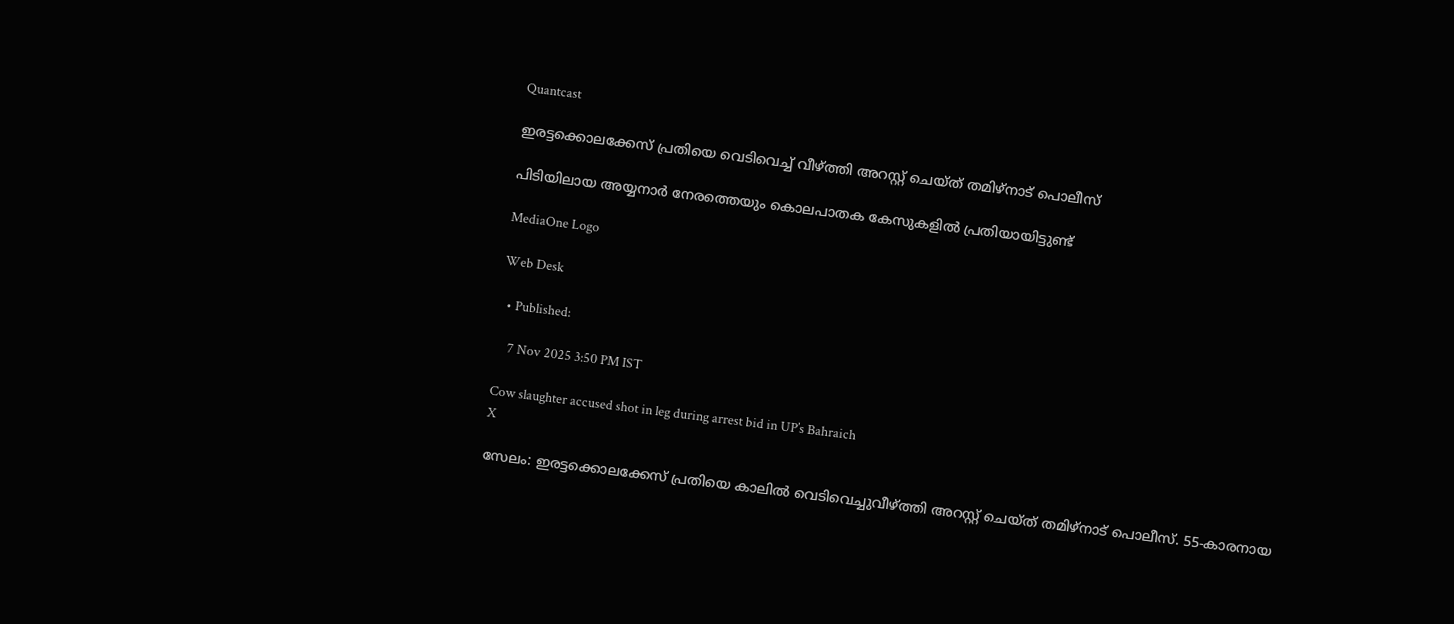Quantcast

ഇരട്ടക്കൊലക്കേസ് പ്രതിയെ വെടിവെച്ച് വീഴ്ത്തി അറസ്റ്റ് ചെയ്ത് തമിഴ്‌നാട് പൊലീസ്

പിടിയിലായ അയ്യനാർ നേരത്തെയും കൊലപാതക കേസുകളിൽ പ്രതിയായിട്ടുണ്ട്

MediaOne Logo

Web Desk

  • Published:

    7 Nov 2025 3:50 PM IST

Cow slaughter accused shot in leg during arrest bid in UP’s Bahraich
X

സേലം: ഇരട്ടക്കൊലക്കേസ് പ്രതിയെ കാലിൽ വെടിവെച്ചുവീഴ്ത്തി അറസ്റ്റ് ചെയ്ത് തമിഴ്‌നാട് പൊലീസ്. 55-കാരനായ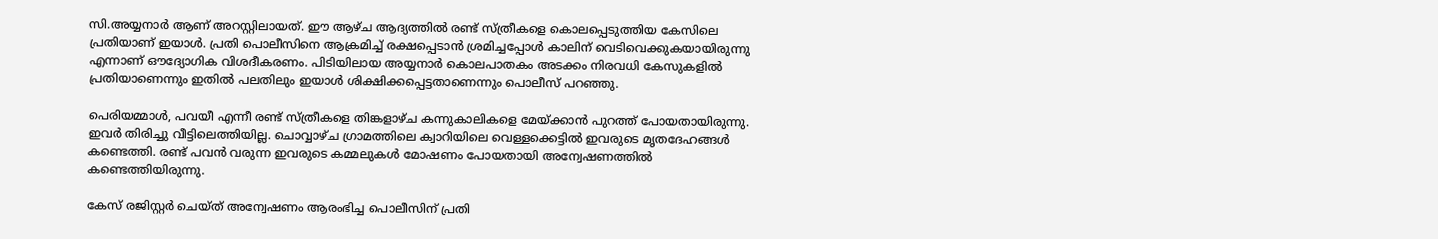സി.അയ്യനാർ ആണ് അറസ്റ്റിലായത്. ഈ ആഴ്ച ആദ്യത്തിൽ രണ്ട് സ്ത്രീകളെ കൊലപ്പെടുത്തിയ കേസിലെ പ്രതിയാണ് ഇയാൾ. പ്രതി പൊലീസിനെ ആക്രമിച്ച് രക്ഷപ്പെടാൻ ശ്രമിച്ചപ്പോൾ കാലിന് വെടിവെക്കുകയായിരുന്നു എന്നാണ് ഔദ്യോഗിക വിശദീകരണം. പിടിയിലായ അയ്യനാർ കൊലപാതകം അടക്കം നിരവധി കേസുകളിൽ പ്രതിയാണെന്നും ഇതിൽ പലതിലും ഇയാൾ ശിക്ഷിക്കപ്പെട്ടതാണെന്നും പൊലീസ് പറഞ്ഞു.

പെരിയമ്മാൾ, പവയീ എന്നീ രണ്ട് സ്ത്രീകളെ തിങ്കളാഴ്ച കന്നുകാലികളെ മേയ്ക്കാൻ പുറത്ത് പോയതായിരുന്നു. ഇവർ തിരിച്ചു വീട്ടിലെത്തിയില്ല. ചൊവ്വാഴ്ച ഗ്രാമത്തിലെ ക്വാറിയിലെ വെള്ളക്കെട്ടിൽ ഇവരുടെ മൃതദേഹങ്ങൾ കണ്ടെത്തി. രണ്ട് പവൻ വരുന്ന ഇവരുടെ കമ്മലുകൾ മോഷണം പോയതായി അന്വേഷണത്തിൽ കണ്ടെത്തിയിരുന്നു.

കേസ് രജിസ്റ്റർ ചെയ്ത് അന്വേഷണം ആരംഭിച്ച പൊലീസിന് പ്രതി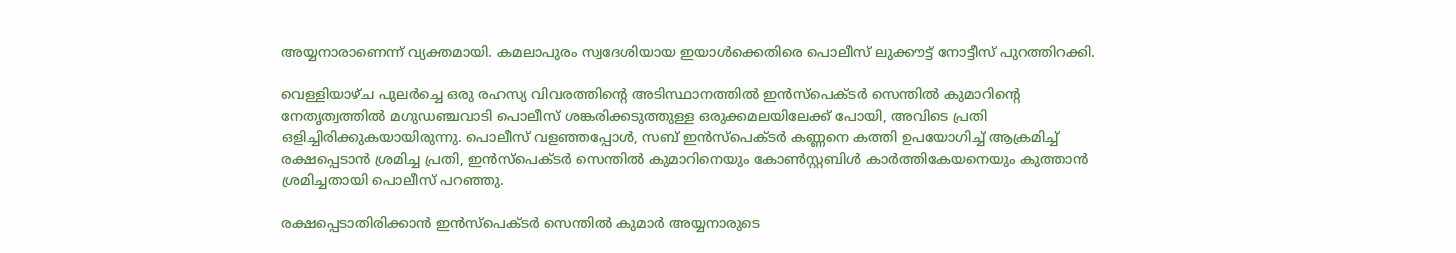അയ്യനാരാണെന്ന് വ്യക്തമായി. കമലാപുരം സ്വദേശിയായ ഇയാൾക്കെതിരെ പൊലീസ് ലുക്കൗട്ട് നോട്ടീസ് പുറത്തിറക്കി.

വെള്ളിയാഴ്ച പുലർച്ചെ ഒരു രഹസ്യ വിവരത്തിന്റെ അടിസ്ഥാനത്തിൽ ഇൻസ്‌പെക്ടർ സെന്തിൽ കുമാറിന്റെ നേതൃത്വത്തിൽ മഗുഡഞ്ചവാടി പൊലീസ് ശങ്കരിക്കടുത്തുള്ള ഒരുക്കമലയിലേക്ക് പോയി, അവിടെ പ്രതി ഒളിച്ചിരിക്കുകയായിരുന്നു. പൊലീസ് വളഞ്ഞപ്പോൾ, സബ് ഇൻസ്‌പെക്ടർ കണ്ണനെ കത്തി ഉപയോഗിച്ച് ആക്രമിച്ച് രക്ഷപ്പെടാൻ ശ്രമിച്ച പ്രതി, ഇൻസ്‌പെക്ടർ സെന്തിൽ കുമാറിനെയും കോൺസ്റ്റബിൾ കാർത്തികേയനെയും കുത്താൻ ശ്രമിച്ചതായി പൊലീസ് പറഞ്ഞു.

രക്ഷപ്പെടാതിരിക്കാൻ ഇൻസ്‌പെക്ടർ സെന്തിൽ കുമാർ അയ്യനാരുടെ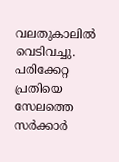വലതുകാലിൽ വെടിവച്ചു. പരിക്കേറ്റ പ്രതിയെ സേലത്തെ സർക്കാർ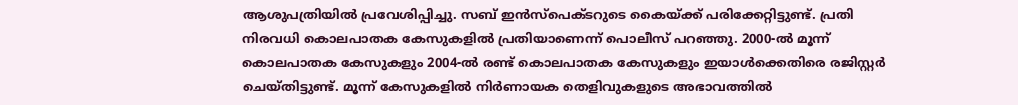ആശുപത്രിയിൽ പ്രവേശിപ്പിച്ചു. സബ് ഇൻസ്‌പെക്ടറുടെ കൈയ്ക്ക് പരിക്കേറ്റിട്ടുണ്ട്. പ്രതി നിരവധി കൊലപാതക കേസുകളിൽ പ്രതിയാണെന്ന് പൊലീസ് പറഞ്ഞു. 2000-ൽ മൂന്ന് കൊലപാതക കേസുകളും 2004-ൽ രണ്ട് കൊലപാതക കേസുകളും ഇയാൾക്കെതിരെ രജിസ്റ്റർ ചെയ്തിട്ടുണ്ട്. മൂന്ന് കേസുകളിൽ നിർണായക തെളിവുകളുടെ അഭാവത്തിൽ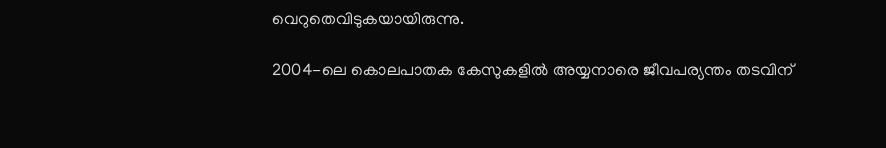വെറുതെവിടുകയായിരുന്നു.

2004-ലെ കൊലപാതക കേസുകളിൽ അയ്യനാരെ ജീവപര്യന്തം തടവിന്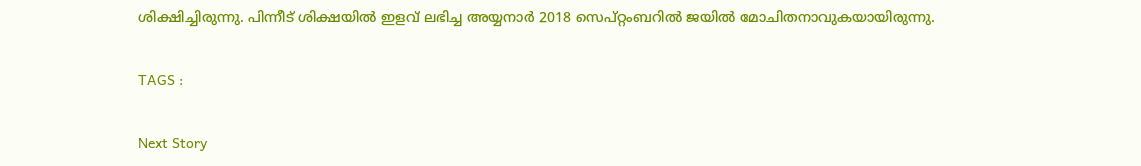ശിക്ഷിച്ചിരുന്നു. പിന്നീട് ശിക്ഷയിൽ ഇളവ് ലഭിച്ച അയ്യനാർ 2018 സെപ്റ്റംബറിൽ ജയിൽ മോചിതനാവുകയായിരുന്നു.

TAGS :

Next Story